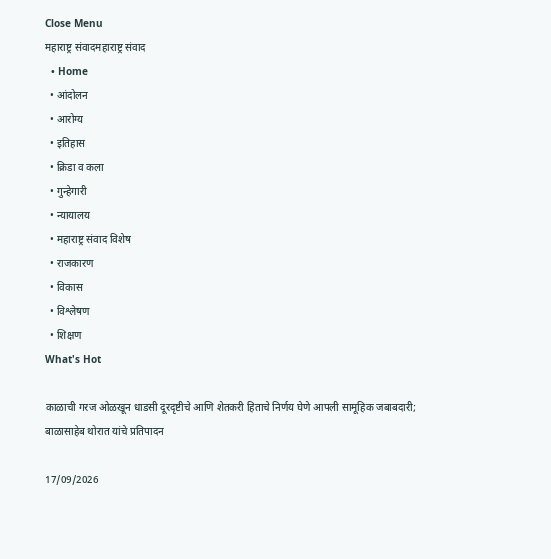Close Menu
महाराष्ट्र संवादमहाराष्ट्र संवाद
  • Home
  • आंदोलन
  • आरोग्य
  • इतिहास
  • क्रिडा व कला
  • गुन्हेगारी
  • न्यायालय
  • महाराष्ट्र संवाद विशेष
  • राजकारण
  • विकास
  • विश्लेषण
  • शिक्षण
What's Hot

काळाची गरज ओळखून धाडसी दूरदृष्टीचे आणि शेतकरी हिताचे निर्णय घेणे आपली सामूहिक जबाबदारी; बाळासाहेब थोरात यांचे प्रतिपादन

17/09/2026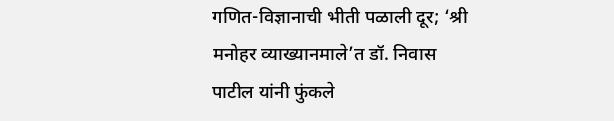गणित-विज्ञानाची भीती पळाली दूर; ‘श्री मनोहर व्याख्यानमाले’त डॉ. निवास पाटील यांनी फुंकले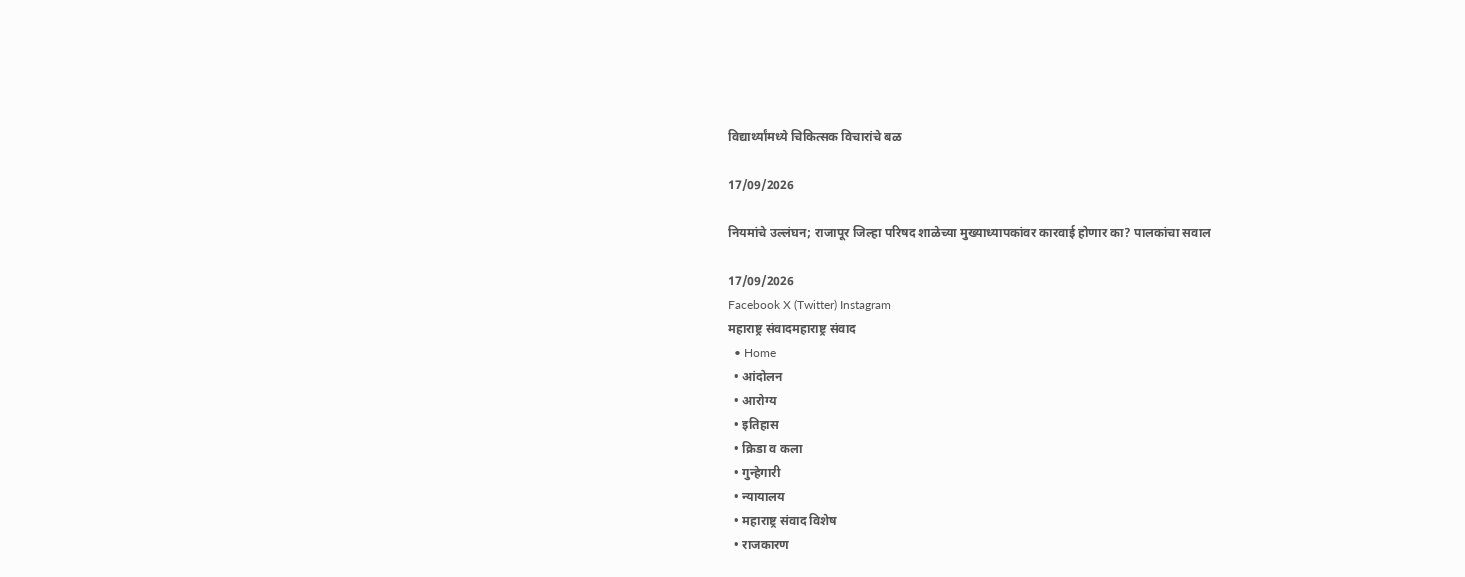विद्यार्थ्यांमध्ये चिकित्सक विचारांचे बळ

17/09/2026

नियमांचे उल्लंघन; राजापूर जिल्हा परिषद शाळेच्या मुख्याध्यापकांवर कारवाई होणार का? पालकांचा सवाल

17/09/2026
Facebook X (Twitter) Instagram
महाराष्ट्र संवादमहाराष्ट्र संवाद
  • Home
  • आंदोलन
  • आरोग्य
  • इतिहास
  • क्रिडा व कला
  • गुन्हेगारी
  • न्यायालय
  • महाराष्ट्र संवाद विशेष
  • राजकारण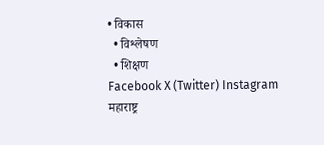• विकास
  • विश्लेषण
  • शिक्षण
Facebook X (Twitter) Instagram
महाराष्ट्र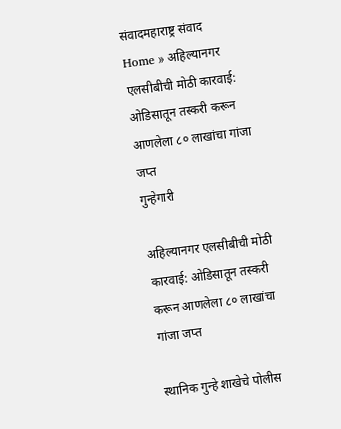संवादमहाराष्ट्र संवाद
Home » अहिल्यानगर एलसीबीची मोठी कारवाई: ओडिसातून तस्करी करून आणलेला ८० लाखांचा गांजा जप्त
गुन्हेगारी

अहिल्यानगर एलसीबीची मोठी कारवाई: ओडिसातून तस्करी करून आणलेला ८० लाखांचा गांजा जप्त

स्थानिक गुन्हे शाखेचे पोलीस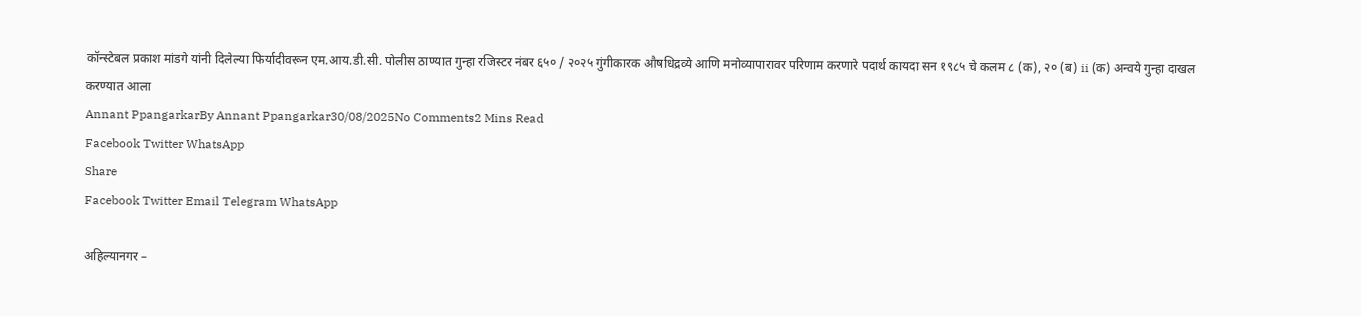कॉन्स्टेबल प्रकाश मांडगे यांनी दिलेल्या फिर्यादीवरून एम.आय.डी.सी. पोलीस ठाण्यात गुन्हा रजिस्टर नंबर ६५० / २०२५ गुंगीकारक औषधिद्रव्ये आणि मनोव्यापारावर परिणाम करणारे पदार्थ कायदा सन १९८५ चे कलम ८ (क), २० (ब) ii (क) अन्वये गुन्हा दाखल करण्यात आला
Annant PpangarkarBy Annant Ppangarkar30/08/2025No Comments2 Mins Read
Facebook Twitter WhatsApp
Share
Facebook Twitter Email Telegram WhatsApp

अहिल्यानगर –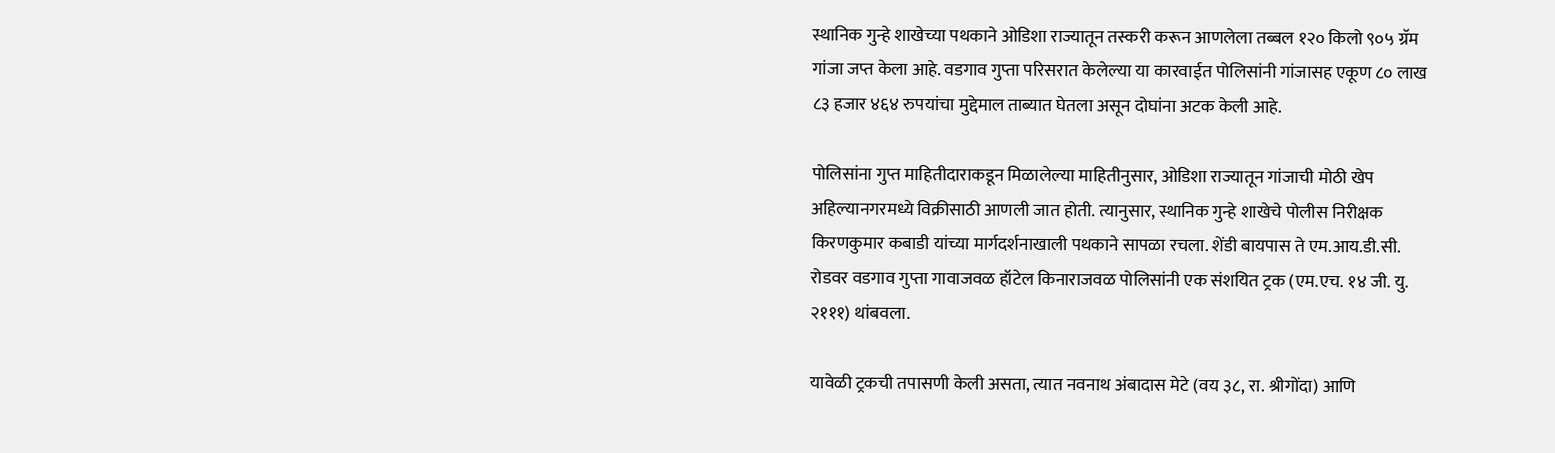स्थानिक गुन्हे शाखेच्या पथकाने ओडिशा राज्यातून तस्करी करून आणलेला तब्बल १२० किलो ९०५ ग्रॅम गांजा जप्त केला आहे. वडगाव गुप्ता परिसरात केलेल्या या कारवाईत पोलिसांनी गांजासह एकूण ८० लाख ८३ हजार ४६४ रुपयांचा मुद्देमाल ताब्यात घेतला असून दोघांना अटक केली आहे.

पोलिसांना गुप्त माहितीदाराकडून मिळालेल्या माहितीनुसार, ओडिशा राज्यातून गांजाची मोठी खेप अहिल्यानगरमध्ये विक्रीसाठी आणली जात होती. त्यानुसार, स्थानिक गुन्हे शाखेचे पोलीस निरीक्षक किरणकुमार कबाडी यांच्या मार्गदर्शनाखाली पथकाने सापळा रचला. शेंडी बायपास ते एम.आय.डी.सी. रोडवर वडगाव गुप्ता गावाजवळ हॉटेल किनाराजवळ पोलिसांनी एक संशयित ट्रक (एम.एच. १४ जी. यु. २१११) थांबवला.

यावेळी ट्रकची तपासणी केली असता, त्यात नवनाथ अंबादास मेटे (वय ३८, रा. श्रीगोंदा) आणि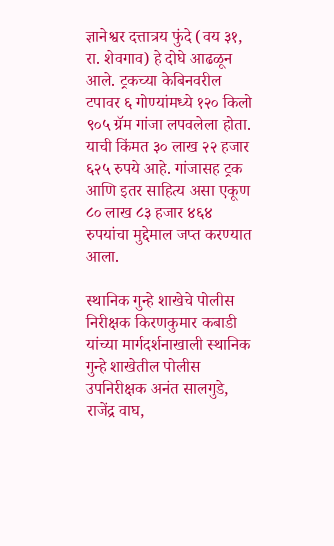ज्ञानेश्वर दत्तात्रय फुंदे (वय ३१, रा. शेवगाव) हे दोघे आढळून आले. ट्रकच्या केबिनवरील टपावर ६ गोण्यांमध्ये १२० किलो ९०५ ग्रॅम गांजा लपवलेला होता. याची किंमत ३० लाख २२ हजार ६२५ रुपये आहे. गांजासह ट्रक आणि इतर साहित्य असा एकूण ८० लाख ८३ हजार ४६४ रुपयांचा मुद्देमाल जप्त करण्यात आला.

स्थानिक गुन्हे शाखेचे पोलीस निरीक्षक किरणकुमार कबाडी यांच्या मार्गदर्शनाखाली स्थानिक गुन्हे शाखेतील पोलीस उपनिरीक्षक अनंत सालगुडे, राजेंद्र वाघ,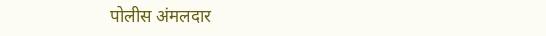पोलीस अंमलदार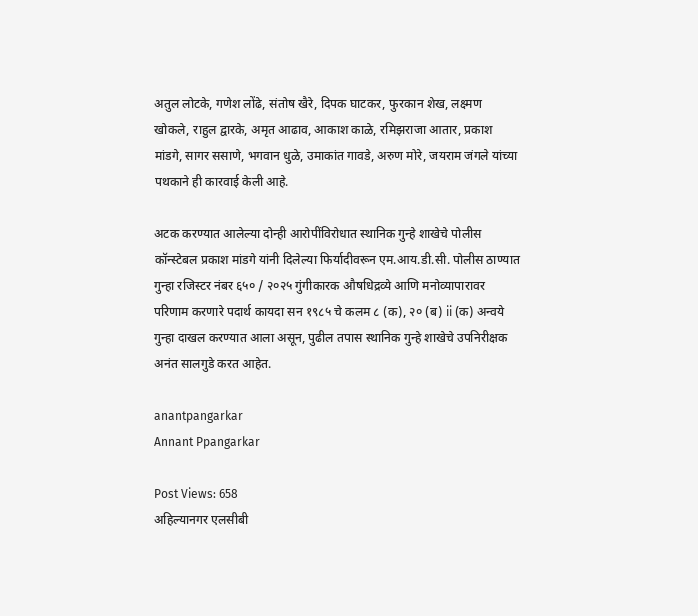अतुल लोटके, गणेश लोंढे, संतोष खैरे, दिपक घाटकर, फुरकान शेख, लक्ष्मण खोकले, राहुल द्वारके, अमृत आढाव, आकाश काळे, रमिझराजा आतार, प्रकाश मांडगे, सागर ससाणे, भगवान धुळे, उमाकांत गावडे, अरुण मोरे, जयराम जंगले यांच्या पथकाने ही कारवाई केली आहे.

अटक करण्यात आलेल्या दोन्ही आरोपींविरोधात स्थानिक गुन्हे शाखेचे पोलीस कॉन्स्टेबल प्रकाश मांडगे यांनी दिलेल्या फिर्यादीवरून एम.आय.डी.सी. पोलीस ठाण्यात गुन्हा रजिस्टर नंबर ६५० / २०२५ गुंगीकारक औषधिद्रव्ये आणि मनोव्यापारावर परिणाम करणारे पदार्थ कायदा सन १९८५ चे कलम ८ (क), २० (ब) ii (क) अन्वये गुन्हा दाखल करण्यात आला असून, पुढील तपास स्थानिक गुन्हे शाखेचे उपनिरीक्षक अनंत सालगुडे करत आहेत.

anantpangarkar
Annant Ppangarkar

Post Views: 658
अहिल्यानगर एलसीबी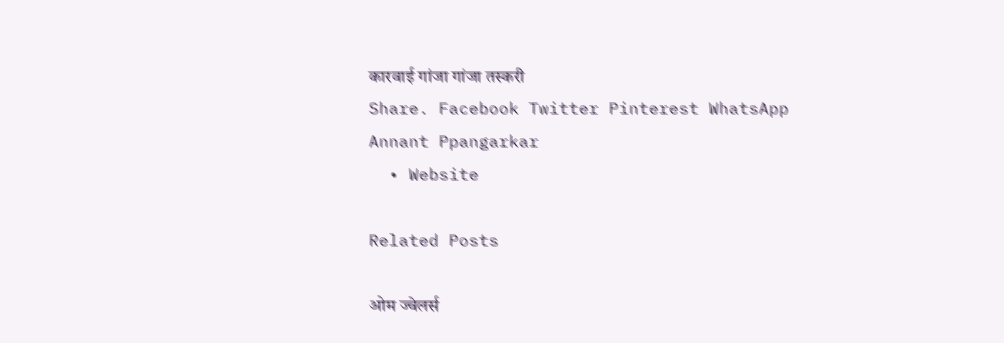कारवाई गांजा गांजा तस्करी
Share. Facebook Twitter Pinterest WhatsApp
Annant Ppangarkar
  • Website

Related Posts

ओम ज्वेलर्स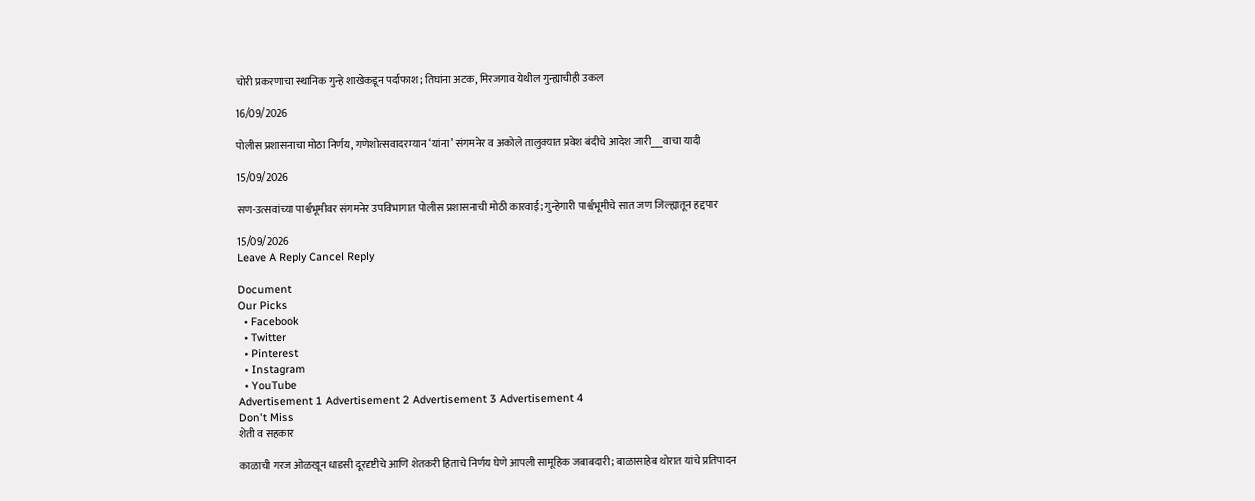चोरी प्रकरणाचा स्थानिक गुन्हे शाखेकडून पर्दाफाश; तिघांना अटक, मिरजगाव येथील गुन्ह्याचीही उकल

16/09/2026

पोलीस प्रशासनाचा मोठा निर्णय, गणेशोत्सवादरम्यान ‘यांना’ संगमनेर व अकोले तालुक्यात प्रवेश बंदीचे आदेश जारी___वाचा यादी

15/09/2026

सण-उत्सवांच्या पार्श्वभूमीवर संगमनेर उपविभागात पोलीस प्रशासनाची मोठी कारवाई; गुन्हेगारी पार्श्वभूमीचे सात जण जिल्ह्यातून हद्दपार

15/09/2026
Leave A Reply Cancel Reply

Document
Our Picks
  • Facebook
  • Twitter
  • Pinterest
  • Instagram
  • YouTube
Advertisement 1 Advertisement 2 Advertisement 3 Advertisement 4
Don't Miss
शेती व सहकार

काळाची गरज ओळखून धाडसी दूरदृष्टीचे आणि शेतकरी हिताचे निर्णय घेणे आपली सामूहिक जबाबदारी; बाळासाहेब थोरात यांचे प्रतिपादन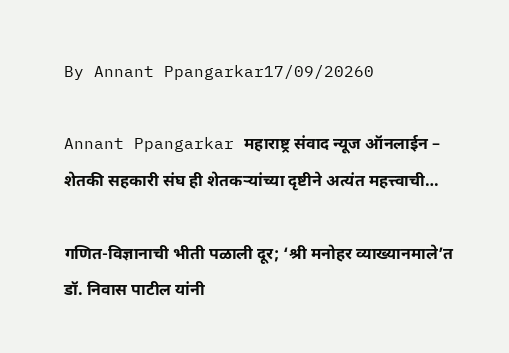By Annant Ppangarkar17/09/20260

Annant Ppangarkar महाराष्ट्र संवाद न्यूज ऑनलाईन – शेतकी सहकारी संघ ही शेतकऱ्यांच्या दृष्टीने अत्यंत महत्त्वाची…

गणित-विज्ञानाची भीती पळाली दूर; ‘श्री मनोहर व्याख्यानमाले’त डॉ. निवास पाटील यांनी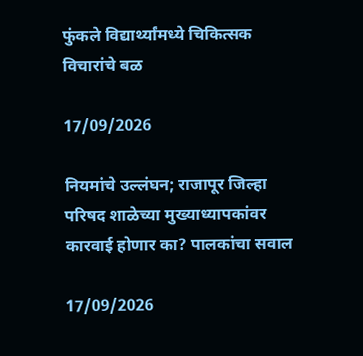फुंकले विद्यार्थ्यांमध्ये चिकित्सक विचारांचे बळ

17/09/2026

नियमांचे उल्लंघन; राजापूर जिल्हा परिषद शाळेच्या मुख्याध्यापकांवर कारवाई होणार का? पालकांचा सवाल

17/09/2026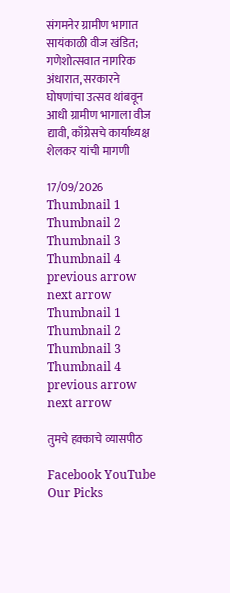संगमनेर ग्रामीण भागात सायंकाळी वीज खंडित; गणेशोत्सवात नागरिक अंधारात, सरकारने घोषणांचा उत्सव थांबवून आधी ग्रामीण भागाला वीज द्यावी, काँग्रेसचे कार्याध्यक्ष शेलकर यांची मागणी

17/09/2026
Thumbnail 1
Thumbnail 2
Thumbnail 3
Thumbnail 4
previous arrow
next arrow
Thumbnail 1
Thumbnail 2
Thumbnail 3
Thumbnail 4
previous arrow
next arrow

तुमचे हक्काचे व्यासपीठ

Facebook YouTube
Our Picks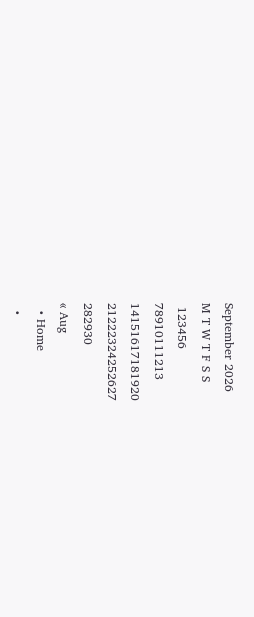September 2026
M T W T F S S
 123456
78910111213
14151617181920
21222324252627
282930
« Aug
  • Home
  •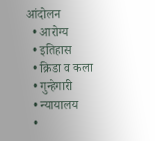आंदोलन
  • आरोग्य
  • इतिहास
  • क्रिडा व कला
  • गुन्हेगारी
  • न्यायालय
  •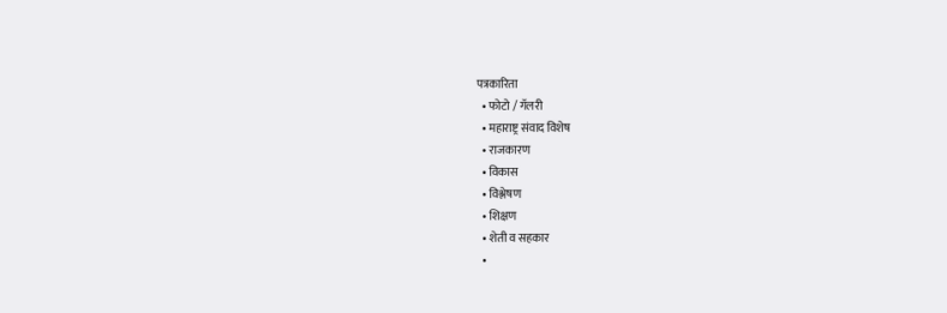पत्रकारिता
  • फोटो / गॅलरी
  • महाराष्ट्र संवाद विशेष
  • राजकारण
  • विकास
  • विश्लेषण
  • शिक्षण
  • शेती व सहकार
  •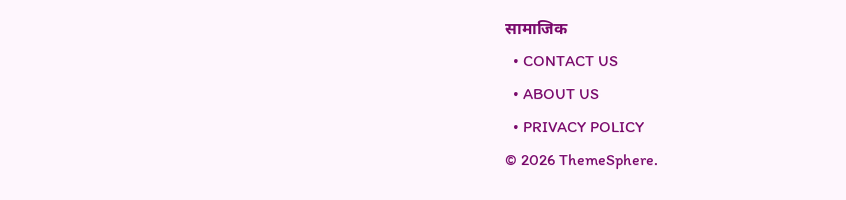सामाजिक
  • CONTACT US
  • ABOUT US
  • PRIVACY POLICY
© 2026 ThemeSphere.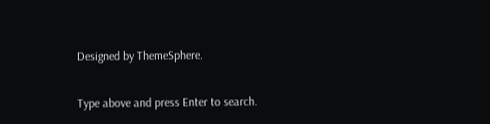Designed by ThemeSphere.

Type above and press Enter to search.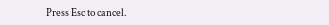Press Esc to cancel.